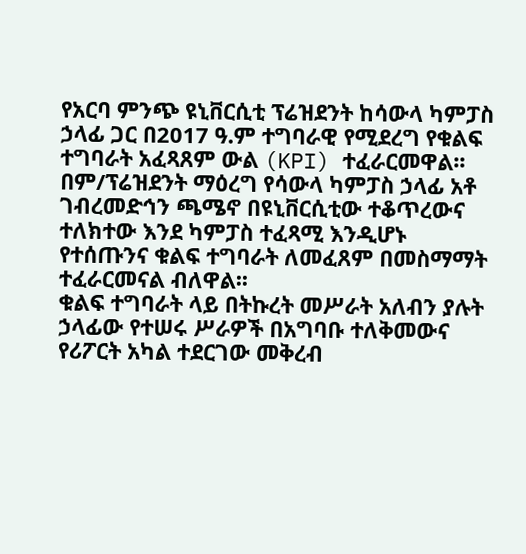የአርባ ምንጭ ዩኒቨርሲቲ ፕሬዝደንት ከሳውላ ካምፓስ ኃላፊ ጋር በ2017 ዓ.ም ተግባራዊ የሚደረግ የቁልፍ ተግባራት አፈጻጸም ውል (KPI) ተፈራርመዋል፡፡
በም/ፕሬዝደንት ማዕረግ የሳውላ ካምፓስ ኃላፊ አቶ ገብረመድኅን ጫሜኖ በዩኒቨርሲቲው ተቆጥረውና ተለክተው እንደ ካምፓስ ተፈጻሚ እንዲሆኑ የተሰጡንና ቁልፍ ተግባራት ለመፈጸም በመስማማት ተፈራርመናል ብለዋል፡፡
ቁልፍ ተግባራት ላይ በትኩረት መሥራት አለብን ያሉት ኃላፊው የተሠሩ ሥራዎች በአግባቡ ተለቅመውና የሪፖርት አካል ተደርገው መቅረብ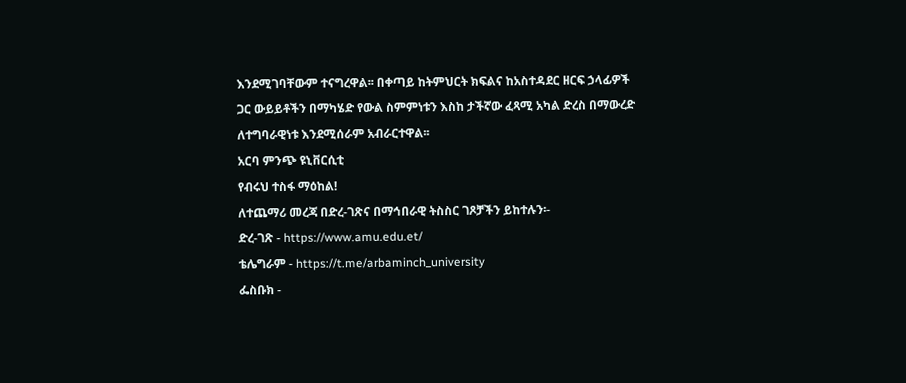እንደሚገባቸውም ተናግረዋል፡፡ በቀጣይ ከትምህርት ክፍልና ከአስተዳደር ዘርፍ ኃላፊዎች ጋር ውይይቶችን በማካሄድ የውል ስምምነቱን እስከ ታችኛው ፈጻሚ አካል ድረስ በማውረድ ለተግባራዊነቱ እንደሚሰራም አብራርተዋል፡፡
አርባ ምንጭ ዩኒቨርሲቲ
የብሩህ ተስፋ ማዕከል!
ለተጨማሪ መረጃ በድረ-ገጽና በማኅበራዊ ትስስር ገጾቻችን ይከተሉን፡-
ድረ-ገጽ - https://www.amu.edu.et/
ቴሌግራም - https://t.me/arbaminch_university
ፌስቡክ -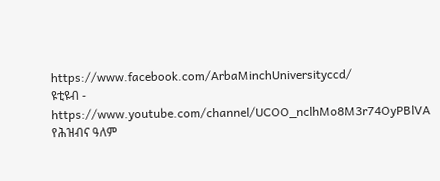https://www.facebook.com/ArbaMinchUniversityccd/
ዩቲዩብ - https://www.youtube.com/channel/UCOO_nclhMo8M3r74OyPBlVA
የሕዝብና ዓለም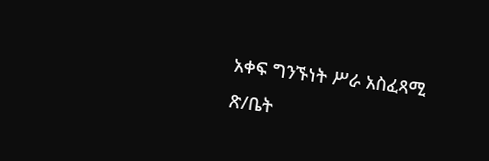አቀፍ ግንኙነት ሥራ አስፈጻሚ ጽ/ቤት